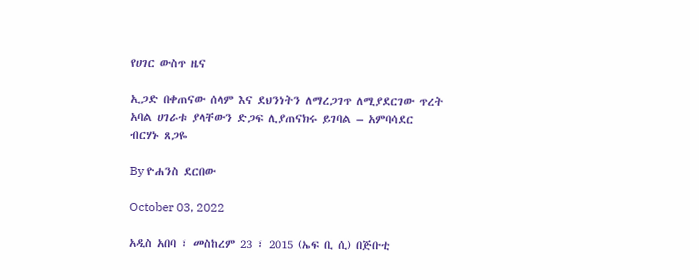የሀገር ውስጥ ዜና

ኢጋድ በቀጠናው ሰላም እና ደህንነትን ለማረጋገጥ ለሚያደርገው ጥረት አባል ሀገራቱ ያላቸውን ድጋፍ ሊያጠናክሩ ይገባል – አምባሳደር ብርሃኑ ጸጋዬ

By ዮሐንስ ደርበው

October 03, 2022

አዲስ አበባ ፣ መስከረም 23 ፣ 2015 (ኤፍ ቢ ሲ) በጅቡቲ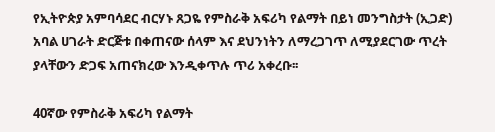የኢትዮጵያ አምባሳደር ብርሃኑ ጸጋዬ የምስራቅ አፍሪካ የልማት በይነ መንግስታት (ኢጋድ) አባል ሀገራት ድርጅቱ በቀጠናው ሰላም እና ደህንነትን ለማረጋገጥ ለሚያደርገው ጥረት ያላቸውን ድጋፍ አጠናክረው እንዲቀጥሉ ጥሪ አቀረቡ፡፡

40ኛው የምስራቅ አፍሪካ የልማት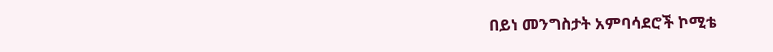በይነ መንግስታት አምባሳደሮች ኮሚቴ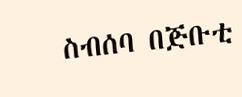ስብሰባ በጅቡቲ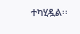ተካሂዷል፡፡